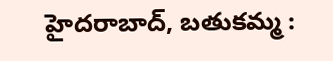హైదరాబాద్, బతుకమ్మ :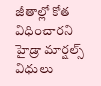జీతాల్లో కోత విధించారని హైడ్రా మార్షల్స్ విధులు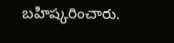బహిష్కరించారు.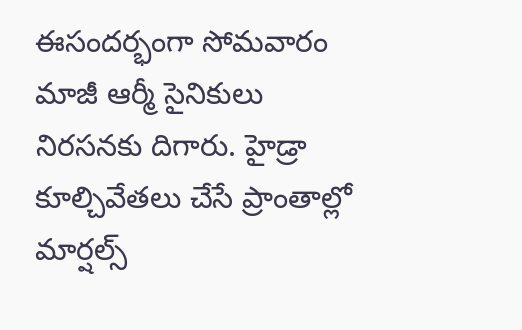ఈసందర్భంగా సోమవారం మాజీ ఆర్మీ సైనికులు నిరసనకు దిగారు. హైడ్రా కూల్చివేతలు చేసే ప్రాంతాల్లో మార్షల్స్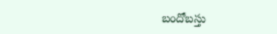బందోబస్తు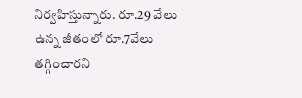నిర్వహిస్తున్నారు. రూ.29 వేలు ఉన్న జీతంలో రూ.7వేలు తగ్గించారని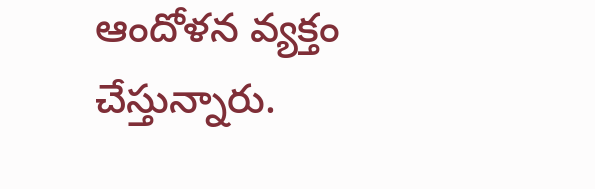ఆందోళన వ్యక్తం చేస్తున్నారు.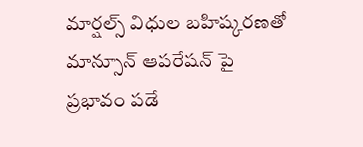మార్షల్స్ విధుల బహిష్కరణతో మాన్సూన్ ఆపరేషన్ పై ప్రభావం పడే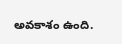అవకాశం ఉంది.